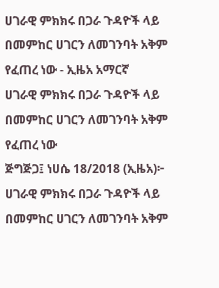ሀገራዊ ምክክሩ በጋራ ጉዳዮች ላይ በመምከር ሀገርን ለመገንባት አቅም የፈጠረ ነው - ኢዜአ አማርኛ
ሀገራዊ ምክክሩ በጋራ ጉዳዮች ላይ በመምከር ሀገርን ለመገንባት አቅም የፈጠረ ነው
ጅግጅጋ፤ ነሀሴ 18/2018 (ኢዜአ)፦ ሀገራዊ ምክክሩ በጋራ ጉዳዮች ላይ በመምከር ሀገርን ለመገንባት አቅም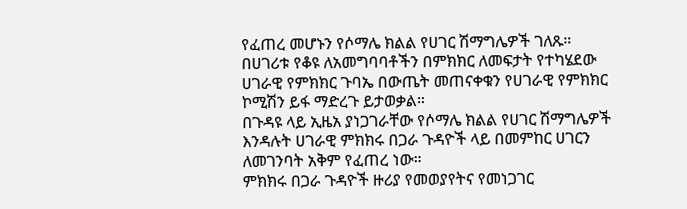የፈጠረ መሆኑን የሶማሌ ክልል የሀገር ሽማግሌዎች ገለጹ።
በሀገሪቱ የቆዩ ለአመግባባቶችን በምክክር ለመፍታት የተካሄደው ሀገራዊ የምክክር ጉባኤ በውጤት መጠናቀቁን የሀገራዊ የምክክር ኮሚሽን ይፋ ማድረጉ ይታወቃል።
በጉዳዩ ላይ ኢዜአ ያነጋገራቸው የሶማሌ ክልል የሀገር ሽማግሌዎች እንዳሉት ሀገራዊ ምክክሩ በጋራ ጉዳዮች ላይ በመምከር ሀገርን ለመገንባት አቅም የፈጠረ ነው።
ምክክሩ በጋራ ጉዳዮች ዙሪያ የመወያየትና የመነጋገር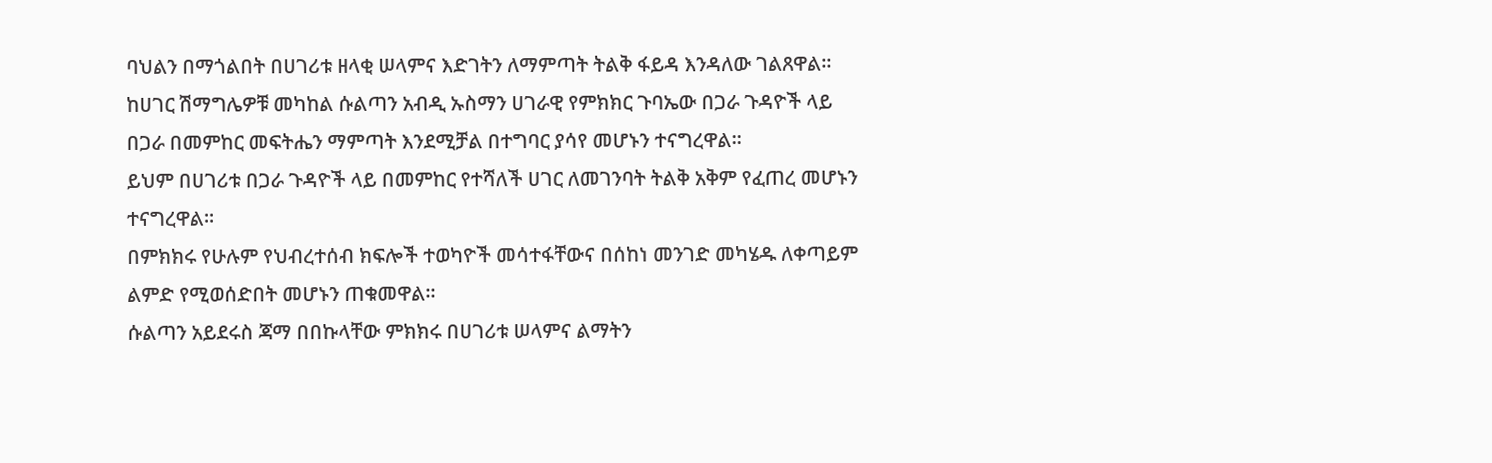ባህልን በማጎልበት በሀገሪቱ ዘላቂ ሠላምና እድገትን ለማምጣት ትልቅ ፋይዳ እንዳለው ገልጸዋል።
ከሀገር ሽማግሌዎቹ መካከል ሱልጣን አብዲ ኡስማን ሀገራዊ የምክክር ጉባኤው በጋራ ጉዳዮች ላይ በጋራ በመምከር መፍትሔን ማምጣት እንደሚቻል በተግባር ያሳየ መሆኑን ተናግረዋል።
ይህም በሀገሪቱ በጋራ ጉዳዮች ላይ በመምከር የተሻለች ሀገር ለመገንባት ትልቅ አቅም የፈጠረ መሆኑን ተናግረዋል።
በምክክሩ የሁሉም የህብረተሰብ ክፍሎች ተወካዮች መሳተፋቸውና በሰከነ መንገድ መካሄዱ ለቀጣይም ልምድ የሚወሰድበት መሆኑን ጠቁመዋል።
ሱልጣን አይደሩስ ጃማ በበኩላቸው ምክክሩ በሀገሪቱ ሠላምና ልማትን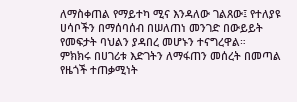ለማስቀጠል የማይተካ ሚና እንዳለው ገልጸው፤ የተለያዩ ሀሳቦችን በማሰባሰብ በሠለጠነ መንገድ በውይይት የመፍታት ባህልን ያዳበረ መሆኑን ተናግረዋል።
ምክክሩ በሀገሪቱ እድገትን ለማፋጠን መሰረት በመጣል የዜጎች ተጠቃሚነት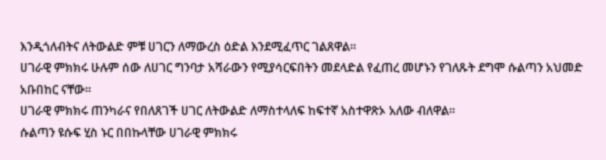እንዲጎለብትና ለትውልድ ምቹ ሀገርን ለማውረስ ዕድል እንደሚፈጥር ገልጸዋል።
ሀገራዊ ምክክሩ ሁሉም ሰው ለሀገር ግንባታ አሻራውን የሚያሳርፍበትን መደላድል የፈጠረ መሆኑን የገለጹት ደግሞ ሱልጣን አህመድ አቡበከር ናቸው።
ሀገራዊ ምክክሩ ጠንካራና የበለጸገች ሀገር ለትውልድ ለማስተላለፍ ከፍተኛ አስተዋጽኦ አለው ብለዋል።
ሱልጣን ዩሱፍ ሂስ ኑር በበኩላቸው ሀገራዊ ምክክሩ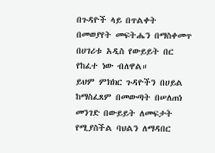በጉዳዮች ላይ በጥልቀት በመወያየት መፍትሔን በማስቀመጥ በሀገሪቱ አዲስ የውይይት በር የከፈተ ነው ብለዋል።
ይህም ምክክር ጉዳዮችን በሀይል ከማስፈጸም በመውጣት በሠለጠነ መንገድ በውይይት ለመፍታት የሚያስችል ባህልን ለማዳበር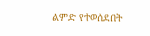ልምድ የተወሰደበት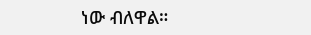ነው ብለዋል።